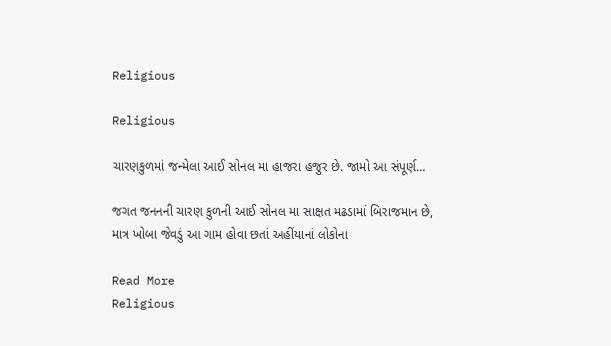Religious

Religious

ચારણકુળમાં જન્મેલા આઈ સોનલ મા હાજરા હજુર છે. જામો આ સંપૂર્ણ…

જગત જનનની ચારણ કુળની આઈ સોનલ મા સાક્ષત મઢડામાં બિરાજમાન છે, માત્ર ખોબા જેવડું આ ગામ હોવા છતાં અહીંયાનાં લોકોના

Read More
Religious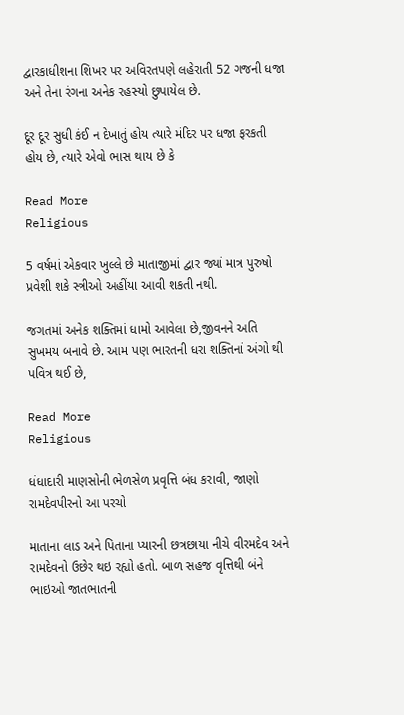દ્વારકાધીશના શિખર પર અવિરતપણે લહેરાતી 52 ગજની ધજા અને તેના રંગના અનેક રહસ્યો છુપાયેલ છે.

દૂર દૂર સુધી કંઈ ન દેખાતું હોય ત્યારે મંદિર પર ધજા ફરકતી હોય છે, ત્યારે એવો ભાસ થાય છે કે

Read More
Religious

5 વર્ષમાં એકવાર ખુલ્લે છે માતાજીમાં દ્વાર જ્યાં માત્ર પુરુષો પ્રવેશી શકે સ્ત્રીઓ અહીંયા આવી શકતી નથી.

જગતમાં અનેક શક્તિમાં ધામો આવેલા છે,જીવનને અતિ સુખમય બનાવે છે. આમ પણ ભારતની ધરા શક્તિનાં અંગો થી પવિત્ર થઈ છે,

Read More
Religious

ધંધાદારી માણસોની ભેળસેળ પ્રવૃત્તિ બંધ કરાવી, જાણો રામદેવપીરનો આ પરચો

માતાના લાડ અને પિતાના પ્યારની છત્રછાયા નીચે વીરમદેવ અને રામદેવનો ઉછેર થઇ રહ્યો હતો. બાળ સહજ વૃત્તિથી બંને ભાઇઓ જાતભાતની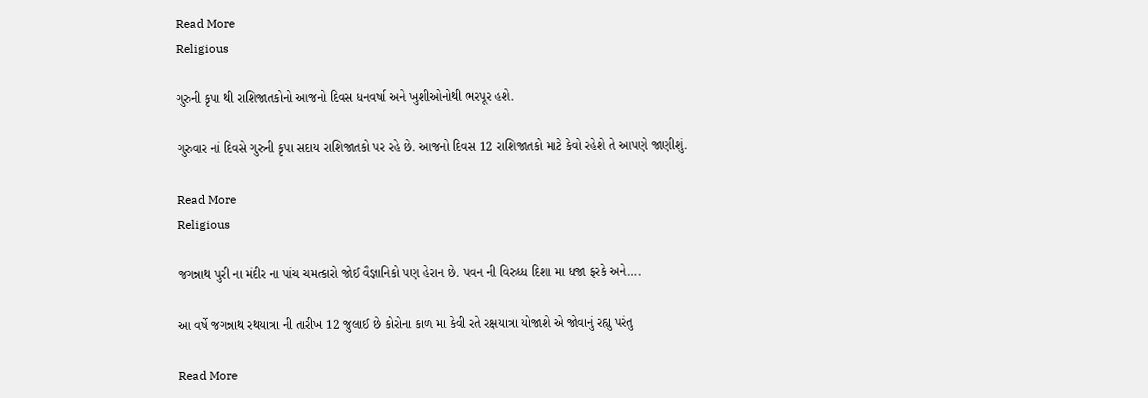Read More
Religious

ગુરુની કૃપા થી રાશિજાતકોનો આજનો દિવસ ધનવર્ષા અને ખુશીઓનોથી ભરપૂર હશે.

ગુરુવાર નાં દિવસે ગુરુની કૃપા સદાય રાશિજાતકો પર રહે છે. આજનો દિવસ 12 રાશિજાતકો માટે કેવો રહેશે તે આપણે જાણીશું.

Read More
Religious

જગન્નાથ પુરી ના મંદીર ના પાંચ ચમત્કારો જોઈ વૈજ્ઞાનિકો પણ હેરાન છે. પવન ની વિરુધ્ધ દિશા મા ધજા ફરકે અને….

આ વર્ષે જગન્નાથ રથયાત્રા ની તારીખ 12 જુલાઈ છે કોરોના કાળ મા કેવી રતે રક્ષયાત્રા યોજાશે એ જોવાનું રહ્યુ પરંતુ

Read More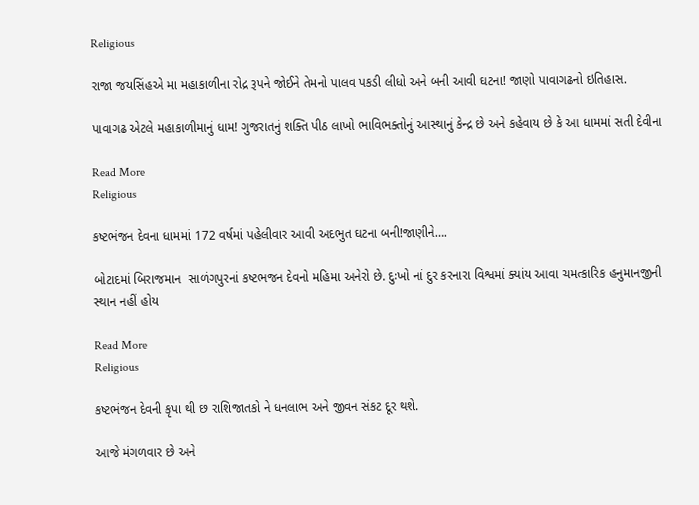Religious

રાજા જયસિંહએ મા મહાકાળીના રોદ્ર રૂપને જોઈને તેમનો પાલવ પકડી લીધો અને બની આવી ઘટના! જાણો પાવાગઢનો ઇતિહાસ.

પાવાગઢ એટલે મહાકાળીમાનું ધામ! ગુજરાતનું શક્તિ પીઠ લાખો ભાવિભક્તોનું આસ્થાનું કેન્દ્ર છે અને કહેવાય છે કે આ ધામમાં સતી દેવીના

Read More
Religious

કષ્ટભંજન દેવના ધામમાં 172 વર્ષમાં પહેલીવાર આવી અદભુત ઘટના બની!જાણીને….

બોટાદમાં બિરાજમાન  સાળંગપુરનાં કષ્ટભજન દેવનો મહિમા અનેરો છે. દુઃખો નાં દુર કરનારા વિશ્વમાં ક્યાંય આવા ચમત્કારિક હનુમાનજીની સ્થાન નહીં હોય

Read More
Religious

કષ્ટભંજન દેવની કૃપા થી છ રાશિજાતકો ને ધનલાભ અને જીવન સંકટ દૂર થશે.

આજે મંગળવાર છે અને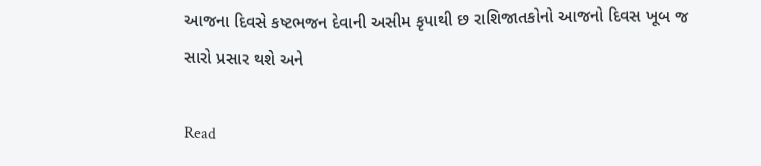આજના દિવસે કષ્ટભજન દેવાની અસીમ કૃપાથી છ રાશિજાતકોનો આજનો દિવસ ખૂબ જ સારો પ્રસાર થશે અને

Read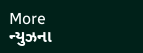More
ન્યુઝના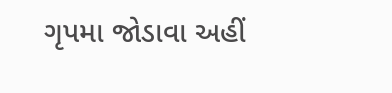ગૃપમા જોડાવા અહીં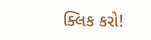ક્લિક કરો!